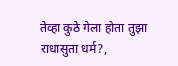तेव्हा कुठे गेला होता तुझा राधासुता धर्म?,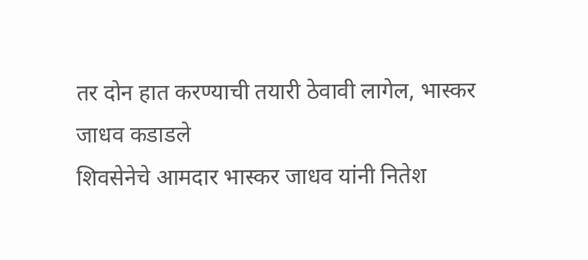तर दोन हात करण्याची तयारी ठेवावी लागेल, भास्कर जाधव कडाडले
शिवसेनेचे आमदार भास्कर जाधव यांनी नितेश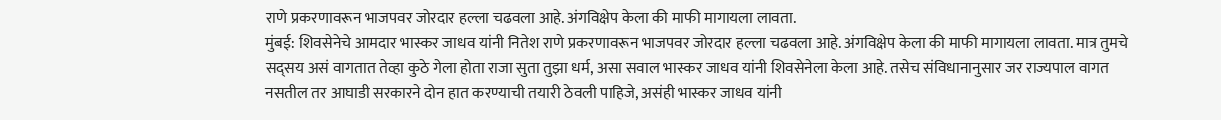राणे प्रकरणावरून भाजपवर जोरदार हल्ला चढवला आहे. अंगविक्षेप केला की माफी मागायला लावता.
मुंबई: शिवसेनेचे आमदार भास्कर जाधव यांनी नितेश राणे प्रकरणावरून भाजपवर जोरदार हल्ला चढवला आहे. अंगविक्षेप केला की माफी मागायला लावता. मात्र तुमचे सद्सय असं वागतात तेव्हा कुठे गेला होता राजा सुता तुझा धर्म, असा सवाल भास्कर जाधव यांनी शिवसेनेला केला आहे. तसेच संविधानानुसार जर राज्यपाल वागत नसतील तर आघाडी सरकारने दोन हात करण्याची तयारी ठेवली पाहिजे, असंही भास्कर जाधव यांनी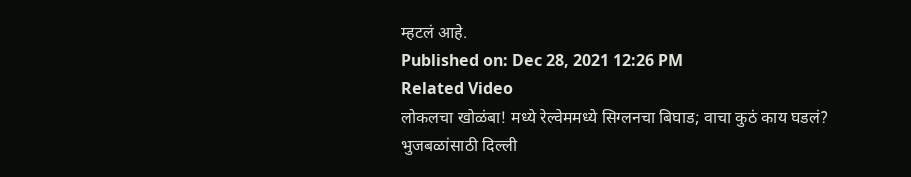म्हटलं आहे.
Published on: Dec 28, 2021 12:26 PM
Related Video
लोकलचा खोळंबा! मध्ये रेल्वेममध्ये सिग्लनचा बिघाड; वाचा कुठं काय घडलं?
भुजबळांसाठी दिल्ली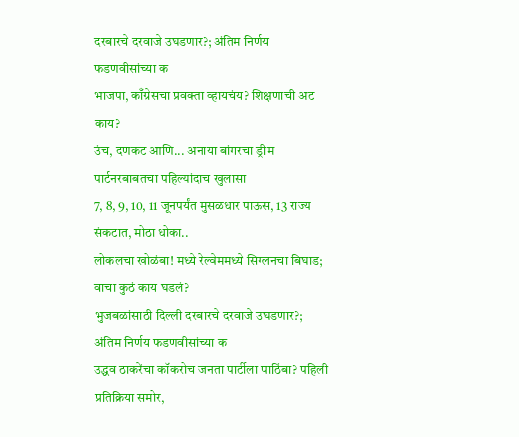दरबारचे दरवाजे उघडणार?; अंतिम निर्णय फडणवीसांच्या क
भाजपा, काँग्रेसचा प्रवक्ता व्हायचंय? शिक्षणाची अट काय?
उंच, दणकट आणि... अनाया बांगरचा ड्रीम पार्टनरबाबतचा पहिल्यांदाच खुलासा
7, 8, 9, 10, 11 जूनपर्यंत मुसळधार पाऊस, 13 राज्य संकटात, मोठा धोका..
लोकलचा खोळंबा! मध्ये रेल्वेममध्ये सिग्लनचा बिघाड; वाचा कुठं काय घडलं?
भुजबळांसाठी दिल्ली दरबारचे दरवाजे उघडणार?; अंतिम निर्णय फडणवीसांच्या क
उद्धव ठाकरेंचा कॉकरोच जनता पार्टीला पाठिंबा? पहिली प्रतिक्रिया समोर,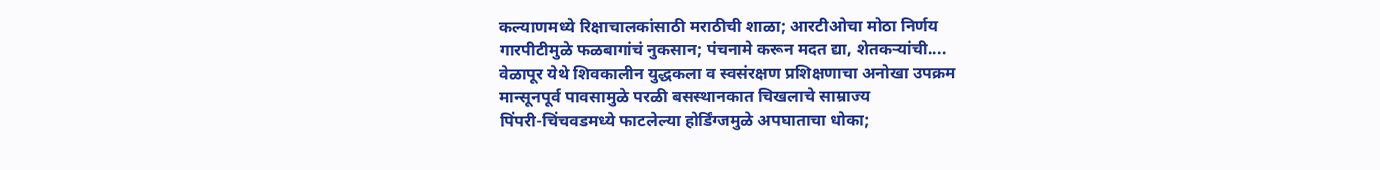कल्याणमध्ये रिक्षाचालकांसाठी मराठीची शाळा; आरटीओचा मोठा निर्णय
गारपीटीमुळे फळबागांचं नुकसान; पंचनामे करून मदत द्या, शेतकऱ्यांची....
वेळापूर येथे शिवकालीन युद्धकला व स्वसंरक्षण प्रशिक्षणाचा अनोखा उपक्रम
मान्सूनपूर्व पावसामुळे परळी बसस्थानकात चिखलाचे साम्राज्य
पिंपरी-चिंचवडमध्ये फाटलेल्या होर्डिंग्जमुळे अपघाताचा धोका;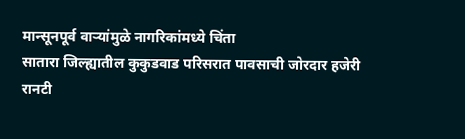मान्सूनपूर्व वाऱ्यांमुळे नागरिकांमध्ये चिंता
सातारा जिल्ह्यातील कुकुडवाड परिसरात पावसाची जोरदार हजेरी
रानटी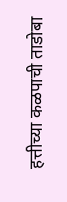हत्तीच्या कळपाची ताडोबा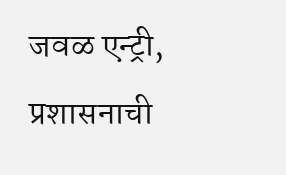जवळ एन्ट्री, प्रशासनाची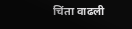चिंता वाढली